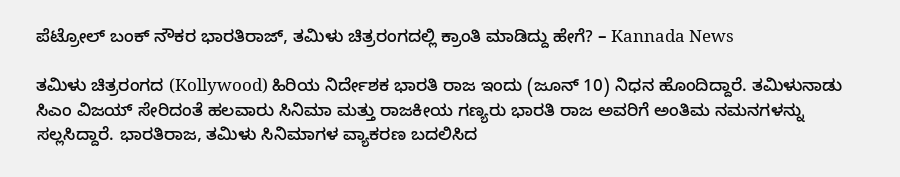ಪೆಟ್ರೋಲ್ ಬಂಕ್ ನೌಕರ ಭಾರತಿರಾಜ್, ತಮಿಳು ಚಿತ್ರರಂಗದಲ್ಲಿ ಕ್ರಾಂತಿ ಮಾಡಿದ್ದು ಹೇಗೆ? – Kannada News

ತಮಿಳು ಚಿತ್ರರಂಗದ (Kollywood) ಹಿರಿಯ ನಿರ್ದೇಶಕ ಭಾರತಿ ರಾಜ ಇಂದು (ಜೂನ್ 10) ನಿಧನ ಹೊಂದಿದ್ದಾರೆ. ತಮಿಳುನಾಡು ಸಿಎಂ ವಿಜಯ್ ಸೇರಿದಂತೆ ಹಲವಾರು ಸಿನಿಮಾ ಮತ್ತು ರಾಜಕೀಯ ಗಣ್ಯರು ಭಾರತಿ ರಾಜ ಅವರಿಗೆ ಅಂತಿಮ ನಮನಗಳನ್ನು ಸಲ್ಲಸಿದ್ದಾರೆ. ಭಾರತಿರಾಜ, ತಮಿಳು ಸಿನಿಮಾಗಳ ವ್ಯಾಕರಣ ಬದಲಿಸಿದ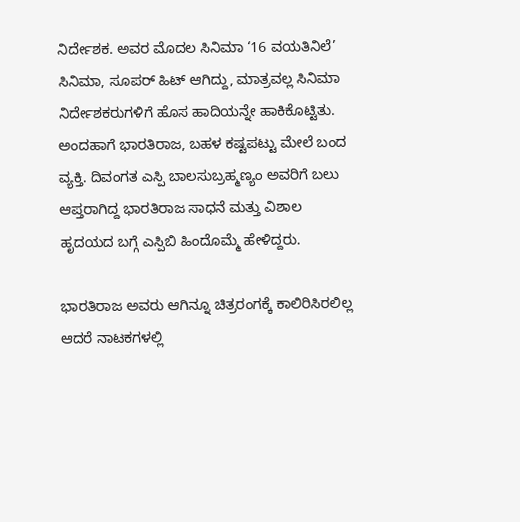ನಿರ್ದೇಶಕ. ಅವರ ಮೊದಲ ಸಿನಿಮಾ ‘16 ವಯತಿನಿಲೆ’ ಸಿನಿಮಾ, ಸೂಪರ್ ಹಿಟ್ ಆಗಿದ್ದು, ಮಾತ್ರವಲ್ಲ ಸಿನಿಮಾ ನಿರ್ದೇಶಕರುಗಳಿಗೆ ಹೊಸ ಹಾದಿಯನ್ನೇ ಹಾಕಿಕೊಟ್ಟಿತು. ಅಂದಹಾಗೆ ಭಾರತಿರಾಜ, ಬಹಳ ಕಷ್ಟಪಟ್ಟು ಮೇಲೆ ಬಂದ ವ್ಯಕ್ತಿ. ದಿವಂಗತ ಎಸ್ಪಿ ಬಾಲಸುಬ್ರಹ್ಮಣ್ಯಂ ಅವರಿಗೆ ಬಲು ಆಪ್ತರಾಗಿದ್ದ ಭಾರತಿರಾಜ ಸಾಧನೆ ಮತ್ತು ವಿಶಾಲ ಹೃದಯದ ಬಗ್ಗೆ ಎಸ್ಪಿಬಿ ಹಿಂದೊಮ್ಮೆ ಹೇಳಿದ್ದರು.

ಭಾರತಿರಾಜ ಅವರು ಆಗಿನ್ನೂ ಚಿತ್ರರಂಗಕ್ಕೆ ಕಾಲಿರಿಸಿರಲಿಲ್ಲ ಆದರೆ ನಾಟಕಗಳಲ್ಲಿ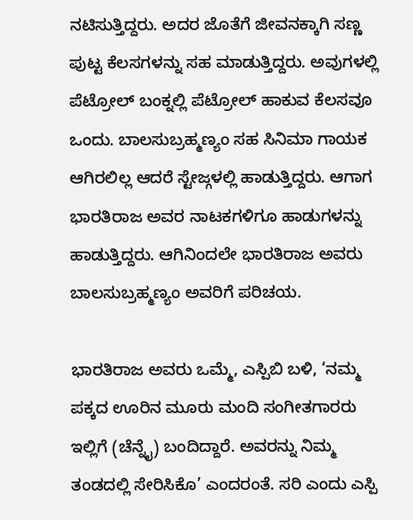ನಟಿಸುತ್ತಿದ್ದರು. ಅದರ ಜೊತೆಗೆ ಜೀವನಕ್ಕಾಗಿ ಸಣ್ಣ ಪುಟ್ಟ ಕೆಲಸಗಳನ್ನು ಸಹ ಮಾಡುತ್ತಿದ್ದರು. ಅವುಗಳಲ್ಲಿ ಪೆಟ್ರೋಲ್ ಬಂಕ್ನಲ್ಲಿ ಪೆಟ್ರೋಲ್ ಹಾಕುವ ಕೆಲಸವೂ ಒಂದು. ಬಾಲಸುಬ್ರಹ್ಮಣ್ಯಂ ಸಹ ಸಿನಿಮಾ ಗಾಯಕ ಆಗಿರಲಿಲ್ಲ ಆದರೆ ಸ್ಟೇಜ್ಗಳಲ್ಲಿ ಹಾಡುತ್ತಿದ್ದರು. ಆಗಾಗ ಭಾರತಿರಾಜ ಅವರ ನಾಟಕಗಳಿಗೂ ಹಾಡುಗಳನ್ನು ಹಾಡುತ್ತಿದ್ದರು. ಆಗಿನಿಂದಲೇ ಭಾರತಿರಾಜ ಅವರು ಬಾಲಸುಬ್ರಹ್ಮಣ್ಯಂ ಅವರಿಗೆ ಪರಿಚಯ.

ಭಾರತಿರಾಜ ಅವರು ಒಮ್ಮೆ, ಎಸ್ಪಿಬಿ ಬಳಿ, ‘ನಮ್ಮ ಪಕ್ಕದ ಊರಿನ ಮೂರು ಮಂದಿ ಸಂಗೀತಗಾರರು ಇಲ್ಲಿಗೆ (ಚೆನ್ನೈ) ಬಂದಿದ್ದಾರೆ. ಅವರನ್ನು ನಿಮ್ಮ ತಂಡದಲ್ಲಿ ಸೇರಿಸಿಕೊ’ ಎಂದರಂತೆ. ಸರಿ ಎಂದು ಎಸ್ಪಿ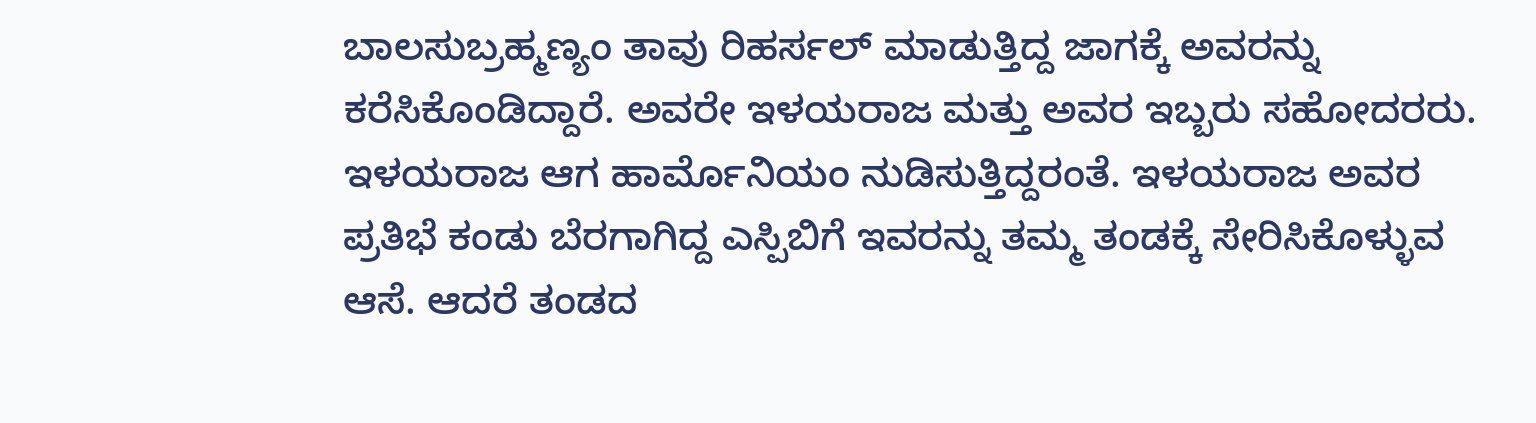ಬಾಲಸುಬ್ರಹ್ಮಣ್ಯಂ ತಾವು ರಿಹರ್ಸಲ್ ಮಾಡುತ್ತಿದ್ದ ಜಾಗಕ್ಕೆ ಅವರನ್ನು ಕರೆಸಿಕೊಂಡಿದ್ದಾರೆ. ಅವರೇ ಇಳಯರಾಜ ಮತ್ತು ಅವರ ಇಬ್ಬರು ಸಹೋದರರು. ಇಳಯರಾಜ ಆಗ ಹಾರ್ಮೊನಿಯಂ ನುಡಿಸುತ್ತಿದ್ದರಂತೆ. ಇಳಯರಾಜ ಅವರ ಪ್ರತಿಭೆ ಕಂಡು ಬೆರಗಾಗಿದ್ದ ಎಸ್ಪಿಬಿಗೆ ಇವರನ್ನು ತಮ್ಮ ತಂಡಕ್ಕೆ ಸೇರಿಸಿಕೊಳ್ಳುವ ಆಸೆ. ಆದರೆ ತಂಡದ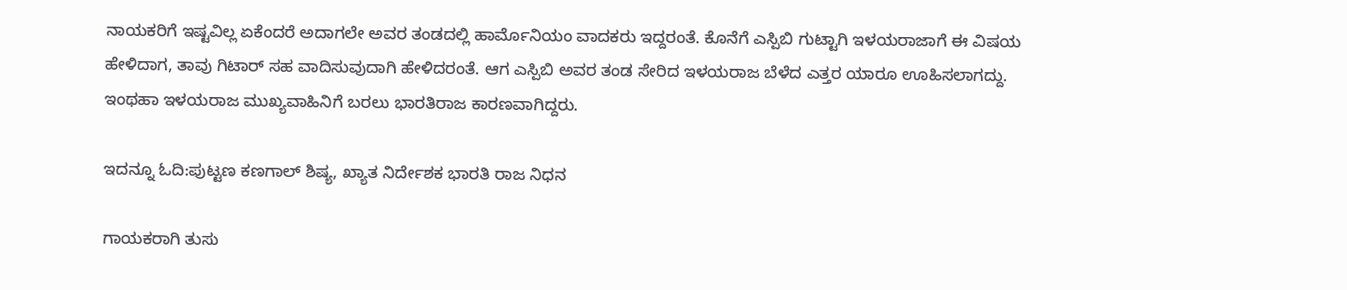ನಾಯಕರಿಗೆ ಇಷ್ಟವಿಲ್ಲ ಏಕೆಂದರೆ ಅದಾಗಲೇ ಅವರ ತಂಡದಲ್ಲಿ ಹಾರ್ಮೊನಿಯಂ ವಾದಕರು ಇದ್ದರಂತೆ. ಕೊನೆಗೆ ಎಸ್ಪಿಬಿ ಗುಟ್ಟಾಗಿ ಇಳಯರಾಜಾಗೆ ಈ ವಿಷಯ ಹೇಳಿದಾಗ, ತಾವು ಗಿಟಾರ್ ಸಹ ವಾದಿಸುವುದಾಗಿ ಹೇಳಿದರಂತೆ. ಆಗ ಎಸ್ಪಿಬಿ ಅವರ ತಂಡ ಸೇರಿದ ಇಳಯರಾಜ ಬೆಳೆದ ಎತ್ತರ ಯಾರೂ ಊಹಿಸಲಾಗದ್ದು. ಇಂಥಹಾ ಇಳಯರಾಜ ಮುಖ್ಯವಾಹಿನಿಗೆ ಬರಲು ಭಾರತಿರಾಜ ಕಾರಣವಾಗಿದ್ದರು.

ಇದನ್ನೂ ಓದಿ:ಪುಟ್ಟಣ ಕಣಗಾಲ್ ಶಿಷ್ಯ, ಖ್ಯಾತ ನಿರ್ದೇಶಕ ಭಾರತಿ ರಾಜ ನಿಧನ

ಗಾಯಕರಾಗಿ ತುಸು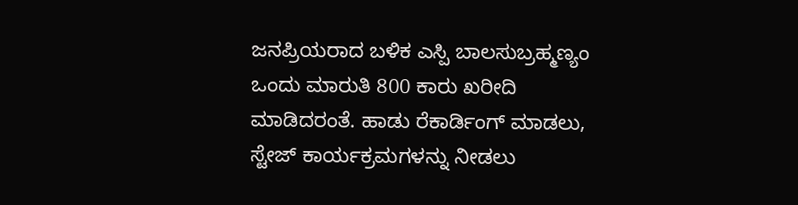ಜನಪ್ರಿಯರಾದ ಬಳಿಕ ಎಸ್ಪಿ ಬಾಲಸುಬ್ರಹ್ಮಣ್ಯಂ ಒಂದು ಮಾರುತಿ 800 ಕಾರು ಖರೀದಿ ಮಾಡಿದರಂತೆ. ಹಾಡು ರೆಕಾರ್ಡಿಂಗ್ ಮಾಡಲು, ಸ್ಟೇಜ್ ಕಾರ್ಯಕ್ರಮಗಳನ್ನು ನೀಡಲು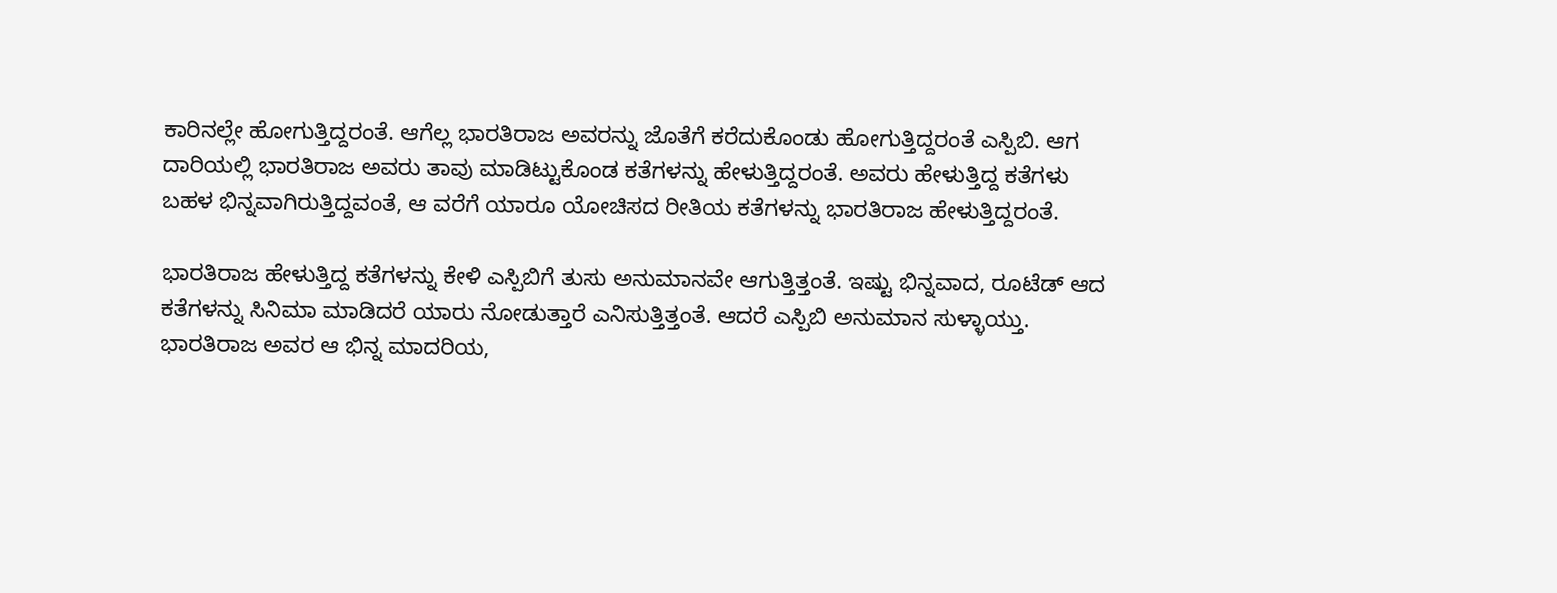ಕಾರಿನಲ್ಲೇ ಹೋಗುತ್ತಿದ್ದರಂತೆ. ಆಗೆಲ್ಲ ಭಾರತಿರಾಜ ಅವರನ್ನು ಜೊತೆಗೆ ಕರೆದುಕೊಂಡು ಹೋಗುತ್ತಿದ್ದರಂತೆ ಎಸ್ಪಿಬಿ. ಆಗ ದಾರಿಯಲ್ಲಿ ಭಾರತಿರಾಜ ಅವರು ತಾವು ಮಾಡಿಟ್ಟುಕೊಂಡ ಕತೆಗಳನ್ನು ಹೇಳುತ್ತಿದ್ದರಂತೆ. ಅವರು ಹೇಳುತ್ತಿದ್ದ ಕತೆಗಳು ಬಹಳ ಭಿನ್ನವಾಗಿರುತ್ತಿದ್ದವಂತೆ, ಆ ವರೆಗೆ ಯಾರೂ ಯೋಚಿಸದ ರೀತಿಯ ಕತೆಗಳನ್ನು ಭಾರತಿರಾಜ ಹೇಳುತ್ತಿದ್ದರಂತೆ.

ಭಾರತಿರಾಜ ಹೇಳುತ್ತಿದ್ದ ಕತೆಗಳನ್ನು ಕೇಳಿ ಎಸ್ಪಿಬಿಗೆ ತುಸು ಅನುಮಾನವೇ ಆಗುತ್ತಿತ್ತಂತೆ. ಇಷ್ಟು ಭಿನ್ನವಾದ, ರೂಟೆಡ್ ಆದ ಕತೆಗಳನ್ನು ಸಿನಿಮಾ ಮಾಡಿದರೆ ಯಾರು ನೋಡುತ್ತಾರೆ ಎನಿಸುತ್ತಿತ್ತಂತೆ. ಆದರೆ ಎಸ್ಪಿಬಿ ಅನುಮಾನ ಸುಳ್ಳಾಯ್ತು. ಭಾರತಿರಾಜ ಅವರ ಆ ಭಿನ್ನ ಮಾದರಿಯ,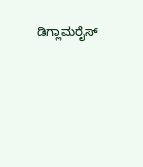ಡಿಗ್ಲಾಮರೈಸ್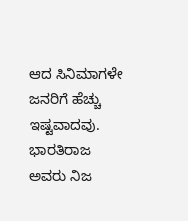ಆದ ಸಿನಿಮಾಗಳೇ ಜನರಿಗೆ ಹೆಚ್ಚು ಇಷ್ಟವಾದವು. ಭಾರತಿರಾಜ ಅವರು ನಿಜ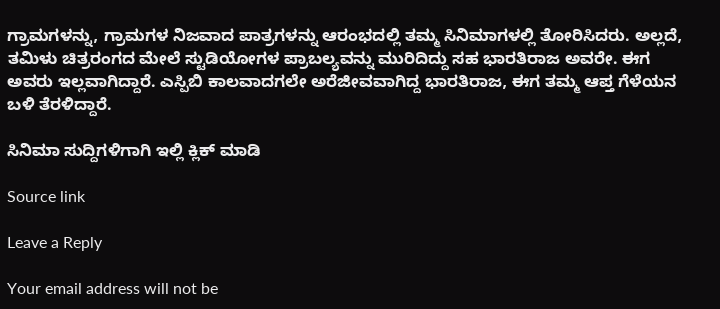ಗ್ರಾಮಗಳನ್ನು, ಗ್ರಾಮಗಳ ನಿಜವಾದ ಪಾತ್ರಗಳನ್ನು ಆರಂಭದಲ್ಲಿ ತಮ್ಮ ಸಿನಿಮಾಗಳಲ್ಲಿ ತೋರಿಸಿದರು. ಅಲ್ಲದೆ, ತಮಿಳು ಚಿತ್ರರಂಗದ ಮೇಲೆ ಸ್ಟುಡಿಯೋಗಳ ಪ್ರಾಬಲ್ಯವನ್ನು ಮುರಿದಿದ್ದು ಸಹ ಭಾರತಿರಾಜ ಅವರೇ. ಈಗ ಅವರು ಇಲ್ಲವಾಗಿದ್ದಾರೆ. ಎಸ್ಪಿಬಿ ಕಾಲವಾದಗಲೇ ಅರೆಜೀವವಾಗಿದ್ದ ಭಾರತಿರಾಜ, ಈಗ ತಮ್ಮ ಆಪ್ತ ಗೆಳೆಯನ ಬಳಿ ತೆರಳಿದ್ದಾರೆ.

ಸಿನಿಮಾ ಸುದ್ದಿಗಳಿಗಾಗಿ ಇಲ್ಲಿ ಕ್ಲಿಕ್ ಮಾಡಿ

Source link

Leave a Reply

Your email address will not be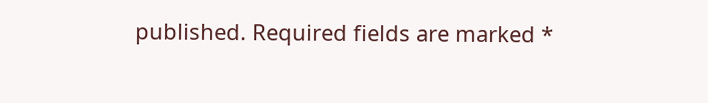published. Required fields are marked *